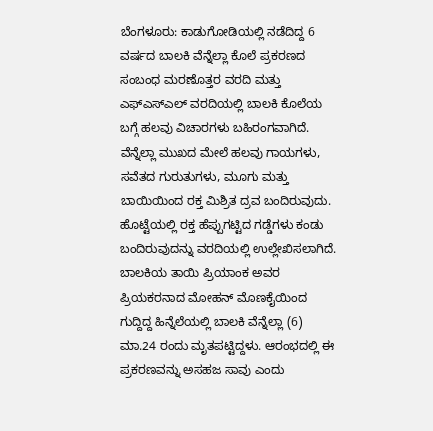ಬೆಂಗಳೂರು: ಕಾಡುಗೋಡಿಯಲ್ಲಿ ನಡೆದಿದ್ದ 6 ವರ್ಷದ ಬಾಲಕಿ ವೆನ್ನೆಲ್ಲಾ ಕೊಲೆ ಪ್ರಕರಣದ ಸಂಬಂಧ ಮರಣೊತ್ತರ ವರದಿ ಮತ್ತು ಎಫ್ಎಸ್ಎಲ್ ವರದಿಯಲ್ಲಿ ಬಾಲಕಿ ಕೊಲೆಯ ಬಗ್ಗೆ ಹಲವು ವಿಚಾರಗಳು ಬಹಿರಂಗವಾಗಿದೆ. ವೆನ್ನೆಲ್ಲಾ ಮುಖದ ಮೇಲೆ ಹಲವು ಗಾಯಗಳು, ಸವೆತದ ಗುರುತುಗಳು, ಮೂಗು ಮತ್ತು ಬಾಯಿಯಿಂದ ರಕ್ತ ಮಿಶ್ರಿತ ದ್ರವ ಬಂದಿರುವುದು. ಹೊಟ್ಟೆಯಲ್ಲಿ ರಕ್ತ ಹೆಪ್ಪುಗಟ್ಟಿದ ಗಡ್ಡೆಗಳು ಕಂಡು ಬಂದಿರುವುದನ್ನು ವರದಿಯಲ್ಲಿ ಉಲ್ಲೇಖಿಸಲಾಗಿದೆ.
ಬಾಲಕಿಯ ತಾಯಿ ಪ್ರಿಯಾಂಕ ಅವರ ಪ್ರಿಯಕರನಾದ ಮೋಹನ್ ಮೊಣಕೈಯಿಂದ ಗುದ್ದಿದ್ದ ಹಿನ್ನೆಲೆಯಲ್ಲಿ ಬಾಲಕಿ ವೆನ್ನೆಲ್ಲಾ (6) ಮಾ.24 ರಂದು ಮೃತಪಟ್ಟಿದ್ದಳು. ಆರಂಭದಲ್ಲಿ ಈ ಪ್ರಕರಣವನ್ನು ಅಸಹಜ ಸಾವು ಎಂದು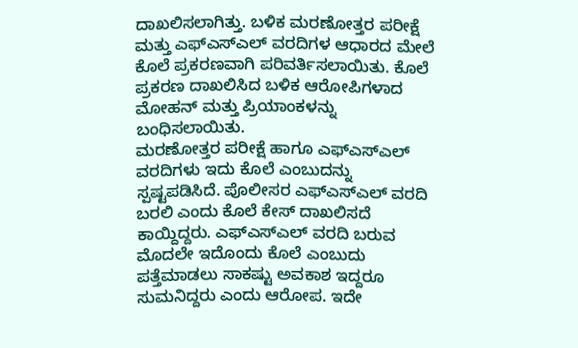ದಾಖಲಿಸಲಾಗಿತ್ತು. ಬಳಿಕ ಮರಣೋತ್ತರ ಪರೀಕ್ಷೆ ಮತ್ತು ಎಫ್ಎಸ್ಎಲ್ ವರದಿಗಳ ಆಧಾರದ ಮೇಲೆ ಕೊಲೆ ಪ್ರಕರಣವಾಗಿ ಪರಿವರ್ತಿಸಲಾಯಿತು. ಕೊಲೆ ಪ್ರಕರಣ ದಾಖಲಿಸಿದ ಬಳಿಕ ಆರೋಪಿಗಳಾದ ಮೋಹನ್ ಮತ್ತು ಪ್ರಿಯಾಂಕಳನ್ನು ಬಂಧಿಸಲಾಯಿತು.
ಮರಣೋತ್ತರ ಪರೀಕ್ಷೆ ಹಾಗೂ ಎಫ್ಎಸ್ಎಲ್ ವರದಿಗಳು ಇದು ಕೊಲೆ ಎಂಬುದನ್ನು ಸ್ಪಷ್ಟಪಡಿಸಿದೆ. ಪೊಲೀಸರ ಎಫ್ಎಸ್ಎಲ್ ವರದಿ ಬರಲಿ ಎಂದು ಕೊಲೆ ಕೇಸ್ ದಾಖಲಿಸದೆ ಕಾಯ್ದಿದ್ದರು. ಎಫ್ಎಸ್ಎಲ್ ವರದಿ ಬರುವ ಮೊದಲೇ ಇದೊಂದು ಕೊಲೆ ಎಂಬುದು ಪತ್ತೆಮಾಡಲು ಸಾಕಷ್ಟು ಅವಕಾಶ ಇದ್ದರೂ ಸುಮನಿದ್ದರು ಎಂದು ಆರೋಪ. ಇದೇ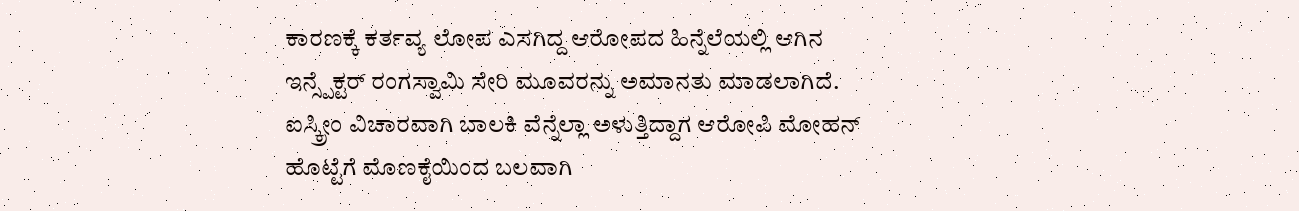ಕಾರಣಕ್ಕೆ ಕರ್ತವ್ಯ ಲೋಪ ಎಸಗಿದ್ದ ಆರೋಪದ ಹಿನ್ನೆಲೆಯಲ್ಲಿ ಆಗಿನ ಇನ್ಸ್ಪೆಕ್ಟರ್ ರಂಗಸ್ವಾಮಿ ಸೇರಿ ಮೂವರನ್ನು ಅಮಾನತು ಮಾಡಲಾಗಿದೆ.
ಐಸ್ಕ್ರೀಂ ವಿಚಾರವಾಗಿ ಬಾಲಕಿ ವೆನ್ನೆಲ್ಲಾ ಅಳುತ್ತಿದ್ದಾಗ ಆರೋಪಿ ಮೋಹನ್ ಹೊಟ್ಟೆಗೆ ಮೊಣಕೈಯಿಂದ ಬಲವಾಗಿ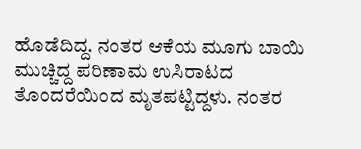ಹೊಡೆದಿದ್ದ. ನಂತರ ಆಕೆಯ ಮೂಗು ಬಾಯಿ ಮುಚ್ಚಿದ್ದ ಪರಿಣಾಮ ಉಸಿರಾಟದ ತೊಂದರೆಯಿಂದ ಮೃತಪಟ್ಟಿದ್ದಳು. ನಂತರ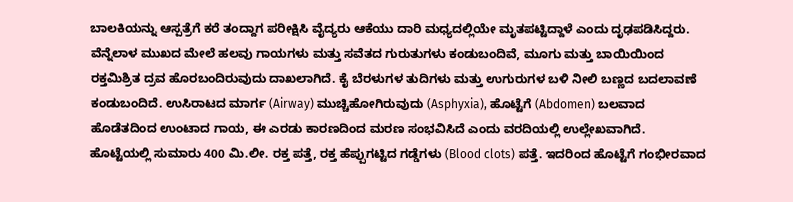ಬಾಲಕಿಯನ್ನು ಆಸ್ಪತ್ರೆಗೆ ಕರೆ ತಂದ್ದಾಗ ಪರೀಕ್ಷಿಸಿ ವೈದ್ಯರು ಆಕೆಯು ದಾರಿ ಮಧ್ಯದಲ್ಲಿಯೇ ಮೃತಪಟ್ಟಿದ್ದಾಳೆ ಎಂದು ದೃಢಪಡಿಸಿದ್ದರು.
ವೆನ್ನೆಲಾಳ ಮುಖದ ಮೇಲೆ ಹಲವು ಗಾಯಗಳು ಮತ್ತು ಸವೆತದ ಗುರುತುಗಳು ಕಂಡುಬಂದಿವೆ, ಮೂಗು ಮತ್ತು ಬಾಯಿಯಿಂದ ರಕ್ತಮಿಶ್ರಿತ ದ್ರವ ಹೊರಬಂದಿರುವುದು ದಾಖಲಾಗಿದೆ. ಕೈ ಬೆರಳುಗಳ ತುದಿಗಳು ಮತ್ತು ಉಗುರುಗಳ ಬಳಿ ನೀಲಿ ಬಣ್ಣದ ಬದಲಾವಣೆ ಕಂಡುಬಂದಿದೆ. ಉಸಿರಾಟದ ಮಾರ್ಗ (Airway) ಮುಚ್ಚಿಹೋಗಿರುವುದು (Asphyxia), ಹೊಟ್ಟೆಗೆ (Abdomen) ಬಲವಾದ ಹೊಡೆತದಿಂದ ಉಂಟಾದ ಗಾಯ, ಈ ಎರಡು ಕಾರಣದಿಂದ ಮರಣ ಸಂಭವಿಸಿದೆ ಎಂದು ವರದಿಯಲ್ಲಿ ಉಲ್ಲೇಖವಾಗಿದೆ. ಹೊಟ್ಟೆಯಲ್ಲಿ ಸುಮಾರು 400 ಮಿ.ಲೀ. ರಕ್ತ ಪತ್ತೆ, ರಕ್ತ ಹೆಪ್ಪುಗಟ್ಟಿದ ಗಡ್ಡೆಗಳು (Blood clots) ಪತ್ತೆ. ಇದರಿಂದ ಹೊಟ್ಟೆಗೆ ಗಂಭೀರವಾದ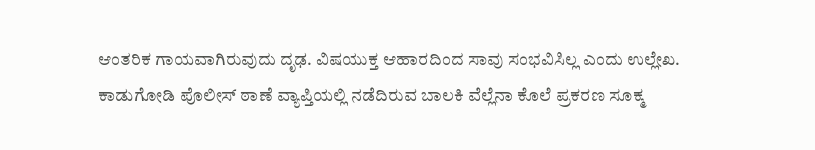ಆಂತರಿಕ ಗಾಯವಾಗಿರುವುದು ದೃಢ. ವಿಷಯುಕ್ತ ಆಹಾರದಿಂದ ಸಾವು ಸಂಭವಿಸಿಲ್ಲ ಎಂದು ಉಲ್ಲೇಖ.
ಕಾಡುಗೋಡಿ ಪೊಲೀಸ್ ಠಾಣೆ ವ್ಯಾಪ್ತಿಯಲ್ಲಿ ನಡೆದಿರುವ ಬಾಲಕಿ ವೆಲ್ಲೆನಾ ಕೊಲೆ ಪ್ರಕರಣ ಸೂಕ್ಮ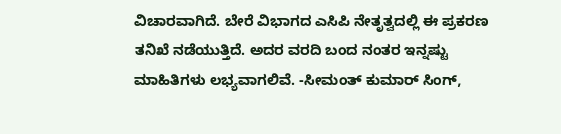ವಿಚಾರವಾಗಿದೆ. ಬೇರೆ ವಿಭಾಗದ ಎಸಿಪಿ ನೇತೃತ್ವದಲ್ಲಿ ಈ ಪ್ರಕರಣ ತನಿಖೆ ನಡೆಯುತ್ತಿದೆ. ಅದರ ವರದಿ ಬಂದ ನಂತರ ಇನ್ನಷ್ಟು ಮಾಹಿತಿಗಳು ಲಭ್ಯವಾಗಲಿವೆ. -ಸೀಮಂತ್ ಕುಮಾರ್ ಸಿಂಗ್,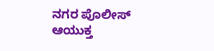ನಗರ ಪೊಲೀಸ್ ಆಯುಕ್ತ